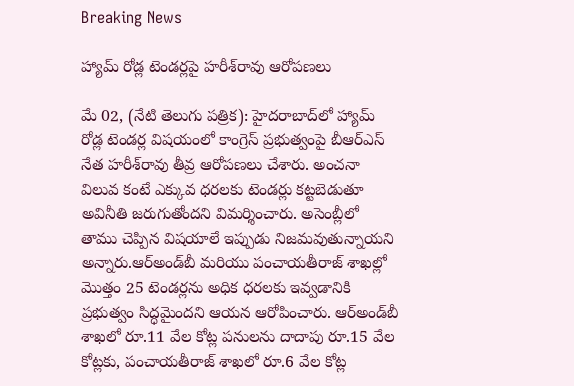Breaking News

హ్యామ్ రోడ్ల టెండర్లపై హరీశ్‌రావు ఆరోపణలు

మే 02, (నేటి తెలుగు పత్రిక): హైదరాబాద్‌లో హ్యామ్ రోడ్ల టెండర్ల విషయంలో కాంగ్రెస్ ప్రభుత్వంపై బీఆర్ఎస్ నేత హరీశ్‌రావు తీవ్ర ఆరోపణలు చేశారు. అంచనా విలువ కంటే ఎక్కువ ధరలకు టెండర్లు కట్టబెడుతూ అవినీతి జరుగుతోందని విమర్శించారు. అసెంబ్లీలో తాము చెప్పిన విషయాలే ఇప్పుడు నిజమవుతున్నాయని అన్నారు.ఆర్‌అండ్‌బీ మరియు పంచాయతీరాజ్ శాఖల్లో మొత్తం 25 టెండర్లను అధిక ధరలకు ఇవ్వడానికి ప్రభుత్వం సిద్ధమైందని ఆయన ఆరోపించారు. ఆర్‌అండ్‌బీ శాఖలో రూ.11 వేల కోట్ల పనులను దాదాపు రూ.15 వేల కోట్లకు, పంచాయతీరాజ్ శాఖలో రూ.6 వేల కోట్ల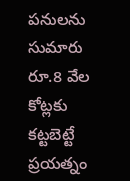పనులను సుమారు రూ.8 వేల కోట్లకు కట్టబెట్టే ప్రయత్నం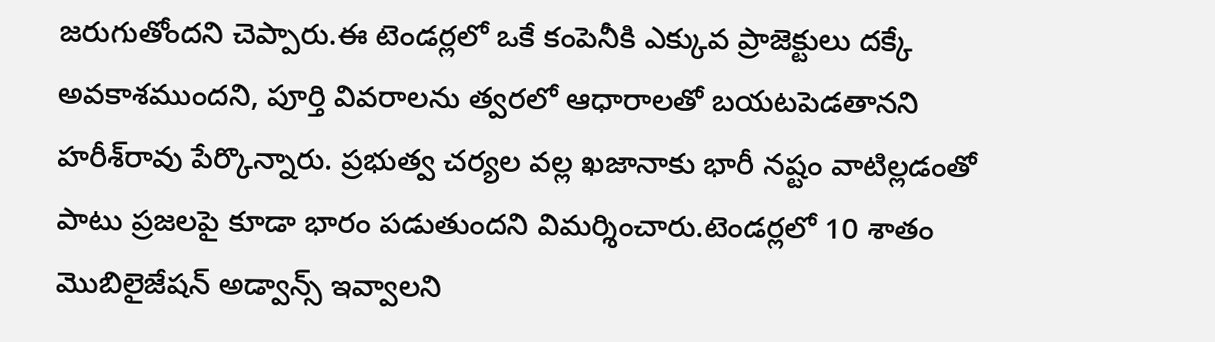జరుగుతోందని చెప్పారు.ఈ టెండర్లలో ఒకే కంపెనీకి ఎక్కువ ప్రాజెక్టులు దక్కే అవకాశముందని, పూర్తి వివరాలను త్వరలో ఆధారాలతో బయటపెడతానని హరీశ్‌రావు పేర్కొన్నారు. ప్రభుత్వ చర్యల వల్ల ఖజానాకు భారీ నష్టం వాటిల్లడంతో పాటు ప్రజలపై కూడా భారం పడుతుందని విమర్శించారు.టెండర్లలో 10 శాతం మొబిలైజేషన్ అడ్వాన్స్ ఇవ్వాలని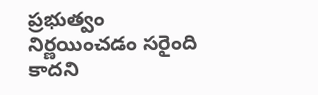ప్రభుత్వం నిర్ణయించడం సరైంది కాదని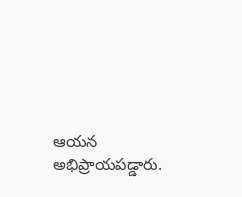ఆయన అభిప్రాయపడ్డారు.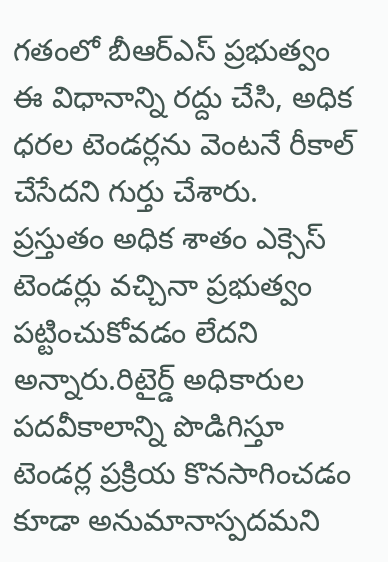గతంలో బీఆర్ఎస్ ప్రభుత్వం ఈ విధానాన్ని రద్దు చేసి, అధిక ధరల టెండర్లను వెంటనే రీకాల్ చేసేదని గుర్తు చేశారు. ప్రస్తుతం అధిక శాతం ఎక్సెస్ టెండర్లు వచ్చినా ప్రభుత్వం పట్టించుకోవడం లేదని అన్నారు.రిటైర్డ్ అధికారుల పదవీకాలాన్ని పొడిగిస్తూ టెండర్ల ప్రక్రియ కొనసాగించడం కూడా అనుమానాస్పదమని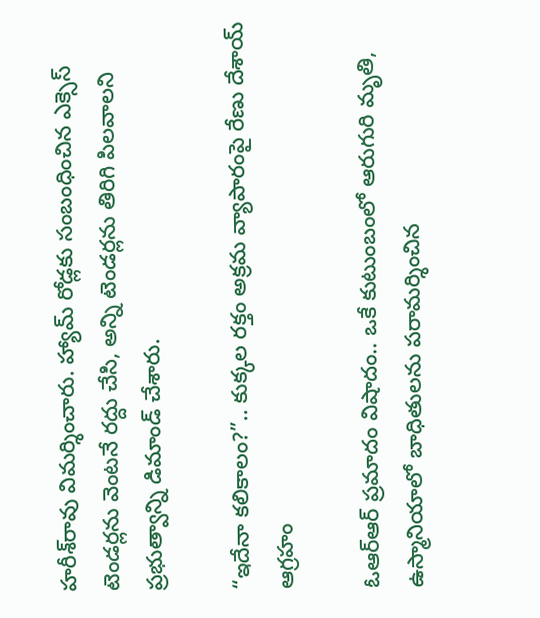హరీశ్‌రావు విమర్శించారు. హ్యామ్ రోడ్లకు సంబంధించిన ఎక్సెస్ టెండర్లను వెంటనే రద్దు చేసి, అన్ని టెండర్లను తిరిగి పిలవాలని ప్రభుత్వాన్ని డిమాండ్ చేశారు.

“ఇదేనా కలికాలం?”.. కుక్కల రక్తం అక్రమ వ్యాపారంపై రేణు దేశాయ్ ఆగ్రహం

ఓఆర్‌ఆర్ ప్రమాదం విషాదం.. ఒకే కుటుంబంలో ఆరుగురి మృతి, ఉస్మానియాలో బాధితులను పరామర్శించిన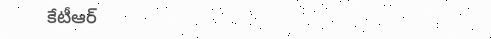కేటీఆర్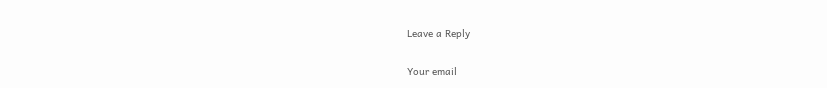Leave a Reply

Your email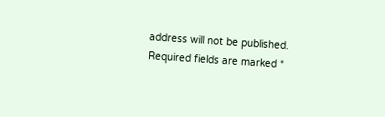address will not be published. Required fields are marked *